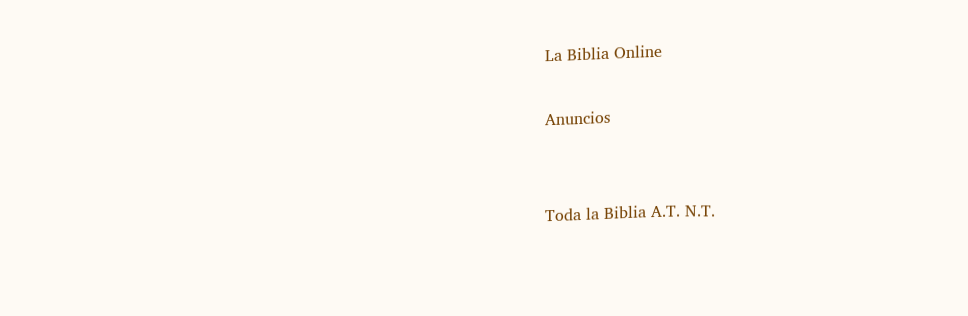La Biblia Online

Anuncios


Toda la Biblia A.T. N.T.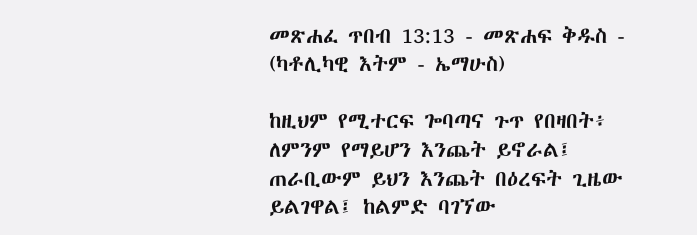መጽሐፈ ጥበብ 13:13 - መጽሐፍ ቅዱስ - (ካቶሊካዊ እትም - ኤማሁስ)

ከዚህም የሚተርፍ ጐባጣና ጉጥ የበዛበት፥ ለምንም የማይሆን እንጨት ይኖራል፤ ጠራቢውም ይህን እንጨት በዕረፍት ጊዜው ይልገዋል፤ ከልምድ ባገኘው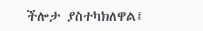ችሎታ ያስተካክለዋል፤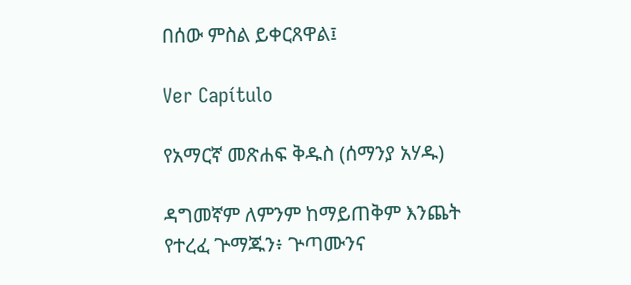በሰው ምስል ይቀርጸዋል፤

Ver Capítulo

የአማርኛ መጽሐፍ ቅዱስ (ሰማንያ አሃዱ)

ዳግመኛም ለምንም ከማይጠቅም እንጨት የተረፈ ጕማጁን፥ ጕጣሙንና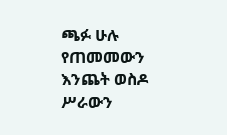ጫፉ ሁሉ የጠመመውን እንጨት ወስዶ ሥራውን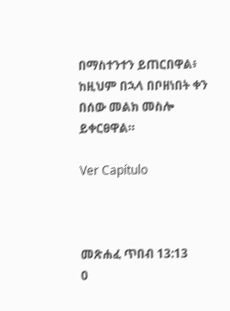በማስተንተን ይጠርበዋል፥ ከዚህም በኋላ በቦዘነበት ቀን በሰው መልክ መስሎ ይቀርፀዋል።

Ver Capítulo



መጽሐፈ ጥበብ 13:13
0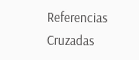Referencias Cruzadas